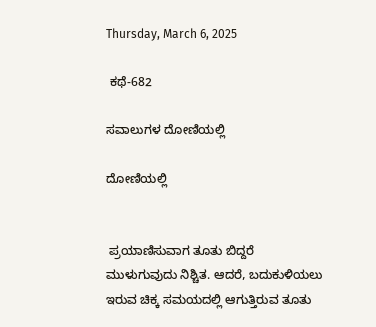Thursday, March 6, 2025

 ಕಥೆ-682

ಸವಾಲುಗಳ ದೋಣಿಯಲ್ಲಿ

ದೋಣಿಯಲ್ಲಿ


 ಪ್ರಯಾಣಿಸುವಾಗ ತೂತು ಬಿದ್ದರೆ ಮುಳುಗುವುದು ನಿಶ್ಚಿತ. ಆದರೆ, ಬದುಕುಳಿಯಲು ಇರುವ ಚಿಕ್ಕ ಸಮಯದಲ್ಲಿ ಆಗುತ್ತಿರುವ ತೂತು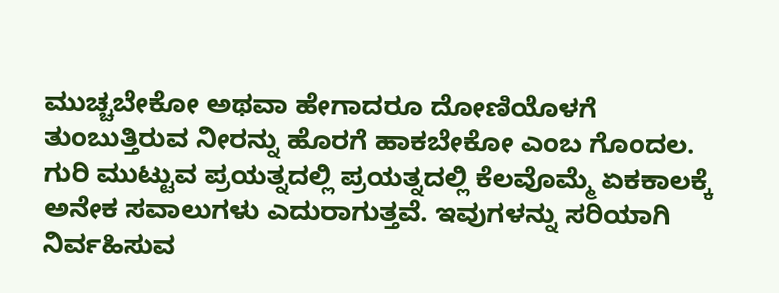ಮುಚ್ಚಬೇಕೋ ಅಥವಾ ಹೇಗಾದರೂ ದೋಣಿಯೊಳಗೆ ತುಂಬುತ್ತಿರುವ ನೀರನ್ನು ಹೊರಗೆ ಹಾಕಬೇಕೋ ಎಂಬ ಗೊಂದಲ. ಗುರಿ ಮುಟ್ಟುವ ಪ್ರಯತ್ನದಲ್ಲಿ ಪ್ರಯತ್ನದಲ್ಲಿ ಕೆಲವೊಮ್ಮೆ ಏಕಕಾಲಕ್ಕೆ ಅನೇಕ ಸವಾಲುಗಳು ಎದುರಾಗುತ್ತವೆ. ಇವುಗಳನ್ನು ಸರಿಯಾಗಿ ನಿರ್ವಹಿಸುವ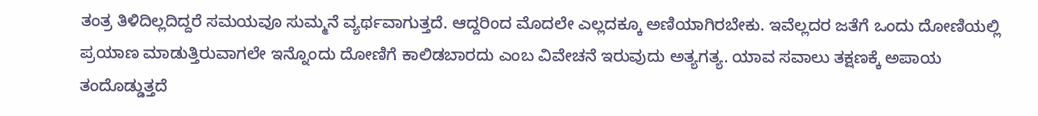ತಂತ್ರ ತಿಳಿದಿಲ್ಲದಿದ್ದರೆ ಸಮಯವೂ ಸುಮ್ಮನೆ ವ್ಯರ್ಥವಾಗುತ್ತದೆ. ಆದ್ದರಿಂದ ಮೊದಲೇ ಎಲ್ಲದಕ್ಕೂ ಅಣಿಯಾಗಿರಬೇಕು. ಇವೆಲ್ಲದರ ಜತೆಗೆ ಒಂದು ದೋಣಿಯಲ್ಲಿ ಪ್ರಯಾಣ ಮಾಡುತ್ತಿರುವಾಗಲೇ ಇನ್ನೊಂದು ದೋಣಿಗೆ ಕಾಲಿಡಬಾರದು ಎಂಬ ವಿವೇಚನೆ ಇರುವುದು ಅತ್ಯಗತ್ಯ. ಯಾವ ಸವಾಲು ತಕ್ಷಣಕ್ಕೆ ಅಪಾಯ ತಂದೊಡ್ಡುತ್ತದೆ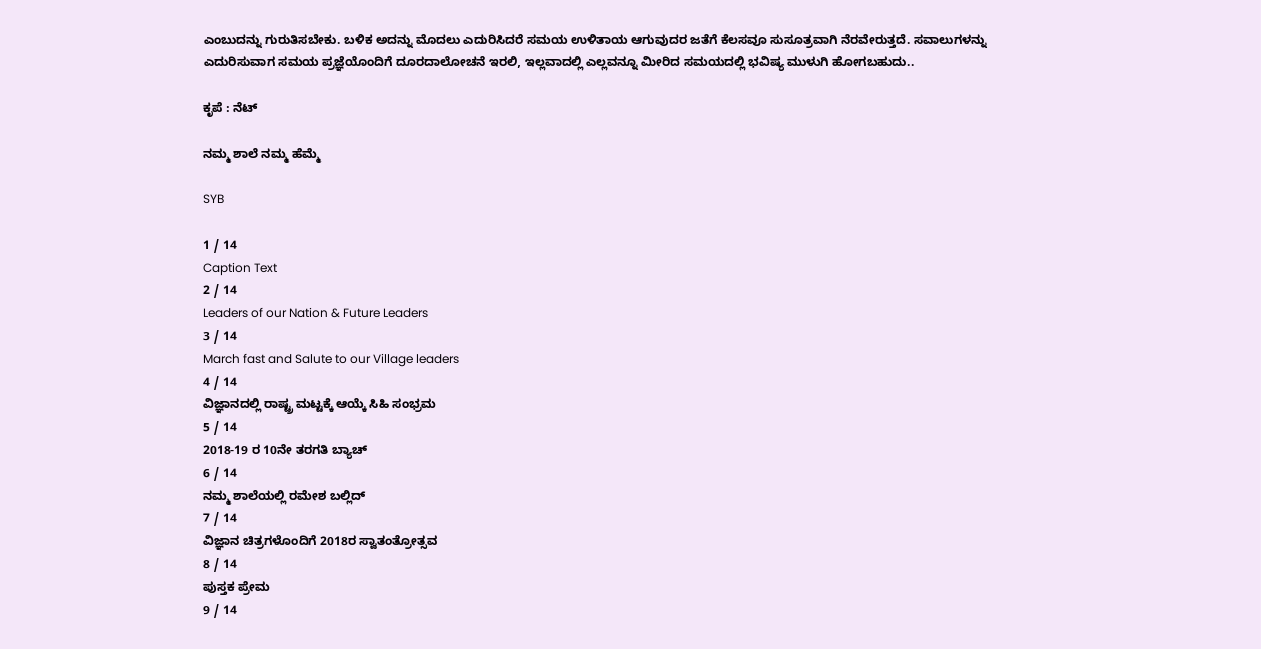ಎಂಬುದನ್ನು ಗುರುತಿಸಬೇಕು. ಬಳಿಕ ಅದನ್ನು ಮೊದಲು ಎದುರಿಸಿದರೆ ಸಮಯ ಉಳಿತಾಯ ಆಗುವುದರ ಜತೆಗೆ ಕೆಲಸವೂ ಸುಸೂತ್ರವಾಗಿ ನೆರವೇರುತ್ತದೆ. ಸವಾಲುಗಳನ್ನು ಎದುರಿಸುವಾಗ ಸಮಯ ಪ್ರಜ್ಞೆಯೊಂದಿಗೆ ದೂರದಾಲೋಚನೆ ಇರಲಿ, ಇಲ್ಲವಾದಲ್ಲಿ ಎಲ್ಲವನ್ನೂ ಮೀರಿದ ಸಮಯದಲ್ಲಿ ಭವಿಷ್ಯ ಮುಳುಗಿ ಹೋಗಬಹುದು..

ಕೃಪೆ : ನೆಟ್

ನಮ್ಮ ಶಾಲೆ ನಮ್ಮ ಹೆಮ್ಮೆ

SYB

1 / 14
Caption Text
2 / 14
Leaders of our Nation & Future Leaders
3 / 14
March fast and Salute to our Village leaders
4 / 14
ವಿಜ್ಞಾನದಲ್ಲಿ ರಾಷ್ಟ್ರ ಮಟ್ಟಕ್ಕೆ ಆಯ್ಕೆ ಸಿಹಿ ಸಂಭ್ರಮ
5 / 14
2018-19 ರ 10ನೇ ತರಗತಿ ಬ್ಯಾಚ್
6 / 14
ನಮ್ಮ ಶಾಲೆಯಲ್ಲಿ ರಮೇಶ ಬಲ್ಲಿದ್
7 / 14
ವಿಜ್ಞಾನ ಚಿತ್ರಗಳೊಂದಿಗೆ 2018ರ ಸ್ವಾತಂತ್ರೋತ್ಸವ
8 / 14
ಪುಸ್ತಕ ಪ್ರೇಮ
9 / 14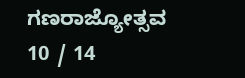ಗಣರಾಜ್ಯೋತ್ಸವ
10 / 14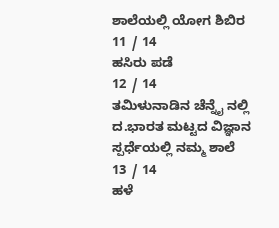ಶಾಲೆಯಲ್ಲಿ ಯೋಗ ಶಿಬಿರ
11 / 14
ಹಸಿರು ಪಡೆ
12 / 14
ತಮಿಳುನಾಡಿನ ಚೆನ್ನೈ ನಲ್ಲಿ ದ.ಭಾರತ ಮಟ್ಟದ ವಿಜ್ಞಾನ ಸ್ಪರ್ಧೆಯಲ್ಲಿ ನಮ್ಮ ಶಾಲೆ
13 / 14
ಹಳೆ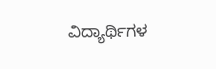ವಿದ್ಯಾರ್ಥಿಗಳ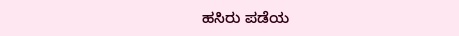ಹಸಿರು ಪಡೆಯ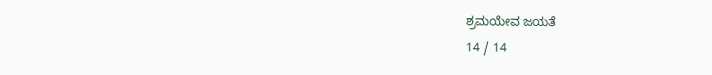ಶ್ರಮಯೇವ ಜಯತೆ
14 / 14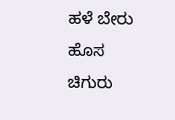ಹಳೆ ಬೇರು ಹೊಸ ಚಿಗುರು